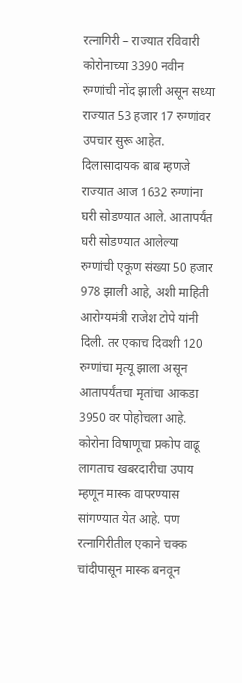रत्नागिरी – राज्यात रविवारी कोरोनाच्या 3390 नवीन रुग्णांची नोंद झाली असून सध्या राज्यात 53 हजार 17 रुग्णांवर उपचार सुरू आहेत. दिलासादायक बाब म्हणजे राज्यात आज 1632 रुग्णांना घरी सोडण्यात आले. आतापर्यंत घरी सोडण्यात आलेल्या रुग्णांची एकूण संख्या 50 हजार 978 झाली आहे, अशी माहिती आरोग्यमंत्री राजेश टोपे यांनी दिली. तर एकाच दिवशी 120 रुग्णांचा मृत्यू झाला असून आतापर्यंतचा मृतांचा आकडा 3950 वर पोहोचला आहे.
कोरोना विषाणूचा प्रकोप वाढू लागताच खबरदारीचा उपाय म्हणून मास्क वापरण्यास सांगण्यात येत आहे. पण रत्नागिरीतील एकाने चक्क चांदीपासून मास्क बनवून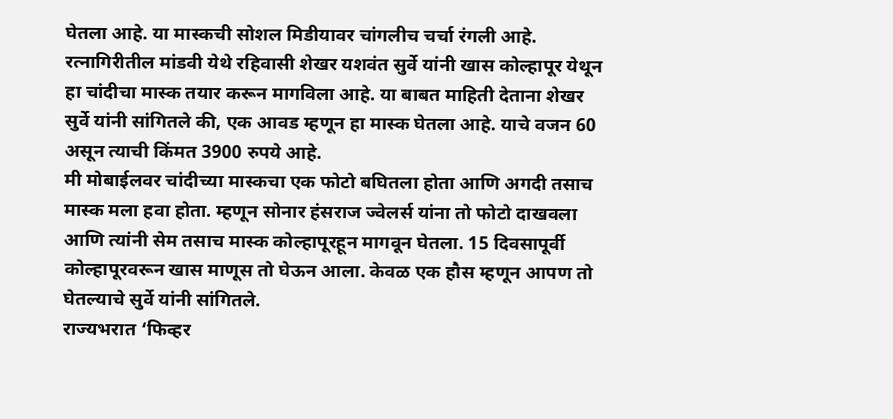घेतला आहे. या मास्कची सोशल मिडीयावर चांगलीच चर्चा रंगली आहे.
रत्नागिरीतील मांडवी येथे रहिवासी शेखर यशवंत सुर्वे यांनी खास कोल्हापूर येथून हा चांदीचा मास्क तयार करून मागविला आहे. या बाबत माहिती देताना शेखर सुर्वे यांनी सांगितले की, एक आवड म्हणून हा मास्क घेतला आहे. याचे वजन 60 असून त्याची किंमत 3900 रुपये आहे.
मी मोबाईलवर चांदीच्या मास्कचा एक फोटो बघितला होता आणि अगदी तसाच मास्क मला हवा होता. म्हणून सोनार हंसराज ज्वेलर्स यांना तो फोटो दाखवला आणि त्यांनी सेम तसाच मास्क कोल्हापूरहून मागवून घेतला. 15 दिवसापूर्वी कोल्हापूरवरून खास माणूस तो घेऊन आला. केवळ एक हौस म्हणून आपण तो घेतल्याचे सुर्वे यांनी सांगितले.
राज्यभरात ‘फिव्हर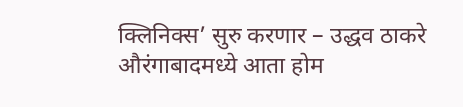क्लिनिक्स’ सुरु करणार – उद्धव ठाकरे
औरंगाबादमध्ये आता होम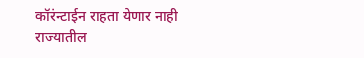कॉरंन्टाईन राहता येणार नाही
राज्यातील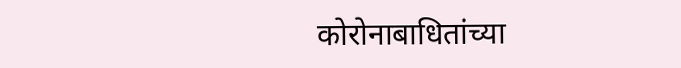कोरोनाबाधितांच्या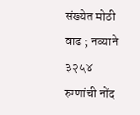संख्येत मोठी वाढ ; नव्याने ३२५४ रुग्णांची नोंद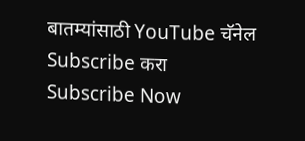बातम्यांसाठी YouTube चॅनेल Subscribe करा
Subscribe Now